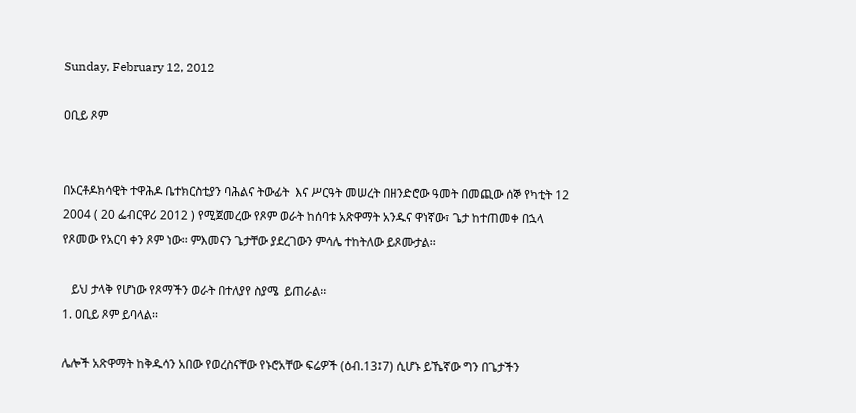Sunday, February 12, 2012

ዐቢይ ጾም


በኦርቶዶክሳዊት ተዋሕዶ ቤተክርስቲያን ባሕልና ትውፊት  እና ሥርዓት መሠረት በዘንድሮው ዓመት በመጪው ሰኞ የካቲት 12 2004 ( 20 ፌብርዋሪ 2012 ) የሚጀመረው የጾም ወራት ከሰባቱ አጽዋማት አንዱና ዋነኛው፣ ጌታ ከተጠመቀ በኋላ የጾመው የአርባ ቀን ጾም ነው፡፡ ምእመናን ጌታቸው ያደረገውን ምሳሌ ተከትለው ይጾሙታል፡፡

   ይህ ታላቅ የሆነው የጾማችን ወራት በተለያየ ስያሜ  ይጠራል፡፡
1. ዐቢይ ጾም ይባላል፡፡

ሌሎች አጽዋማት ከቅዱሳን አበው የወረስናቸው የኑሮአቸው ፍሬዎች (ዕብ.13፤7) ሲሆኑ ይኼኛው ግን በጌታችን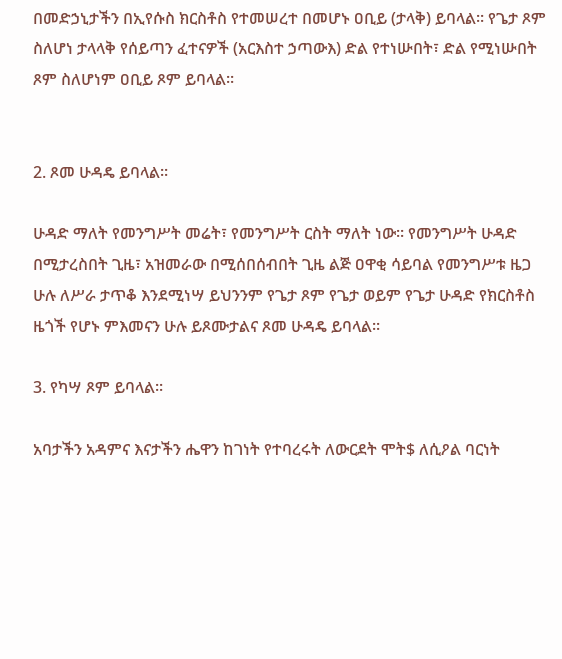በመድኃኒታችን በኢየሱስ ክርስቶስ የተመሠረተ በመሆኑ ዐቢይ (ታላቅ) ይባላል፡፡ የጌታ ጾም ስለሆነ ታላላቅ የሰይጣን ፈተናዎች (አርእስተ ኃጣውእ) ድል የተነሡበት፣ ድል የሚነሡበት ጾም ስለሆነም ዐቢይ ጾም ይባላል፡፡


2. ጾመ ሁዳዴ ይባላል፡፡

ሁዳድ ማለት የመንግሥት መሬት፣ የመንግሥት ርስት ማለት ነው፡፡ የመንግሥት ሁዳድ በሚታረስበት ጊዜ፣ አዝመራው በሚሰበሰብበት ጊዜ ልጅ ዐዋቂ ሳይባል የመንግሥቱ ዜጋ ሁሉ ለሥራ ታጥቆ እንደሚነሣ ይህንንም የጌታ ጾም የጌታ ወይም የጌታ ሁዳድ የክርስቶስ ዜጎች የሆኑ ምእመናን ሁሉ ይጾሙታልና ጾመ ሁዳዴ ይባላል፡፡

3. የካሣ ጾም ይባላል፡፡

አባታችን አዳምና እናታችን ሔዋን ከገነት የተባረሩት ለውርደት ሞት$ ለሲዖል ባርነት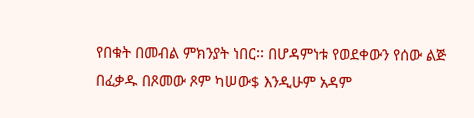የበቁት በመብል ምክንያት ነበር፡፡ በሆዳምነቱ የወደቀውን የሰው ልጅ በፈቃዱ በጾመው ጾም ካሠው$ እንዲሁም አዳም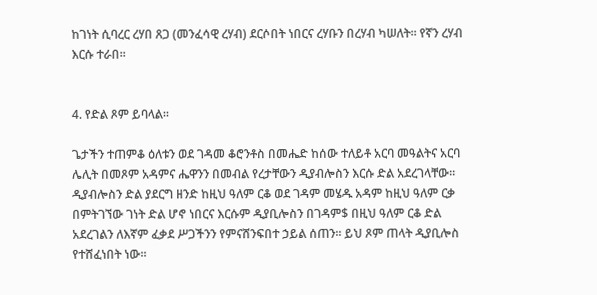ከገነት ሲባረር ረሃበ ጸጋ (መንፈሳዊ ረሃብ) ደርሶበት ነበርና ረሃቡን በረሃብ ካሠለት፡፡ የኛን ረሃብ እርሱ ተራበ፡፡


4. የድል ጾም ይባላል፡፡

ጌታችን ተጠምቆ ዕለቱን ወደ ገዳመ ቆሮንቶስ በመሔድ ከሰው ተለይቶ አርባ መዓልትና አርባ ሌሊት በመጾም አዳምና ሔዋንን በመብል የረታቸውን ዲያብሎስን እርሱ ድል አደረገላቸው፡፡ ዲያብሎስን ድል ያደርግ ዘንድ ከዚህ ዓለም ርቆ ወደ ገዳም መሄዱ አዳም ከዚህ ዓለም ርቃ በምትገኘው ገነት ድል ሆኖ ነበርና እርሱም ዲያቢሎስን በገዳም$ በዚህ ዓለም ርቆ ድል አደረገልን ለእኛም ፈቃደ ሥጋችንን የምናሸንፍበተ ኃይል ሰጠን፡፡ ይህ ጾም ጠላት ዲያቢሎስ የተሸፈነበት ነው፡፡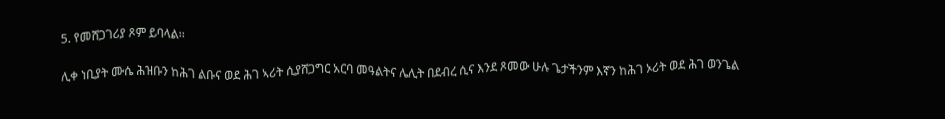5. የመሸጋገሪያ ጾም ይባላል፡፡

ሊቀ ነቢያት ሙሴ ሕዝቡን ከሕገ ልቡና ወደ ሕገ ኣሪት ሲያሸጋግር አርባ መዓልትና ሌሊት በደብረ ሲና እንደ ጾመው ሁሉ ጌታችንም እኛን ከሕገ ኦሪት ወደ ሕገ ወንጌል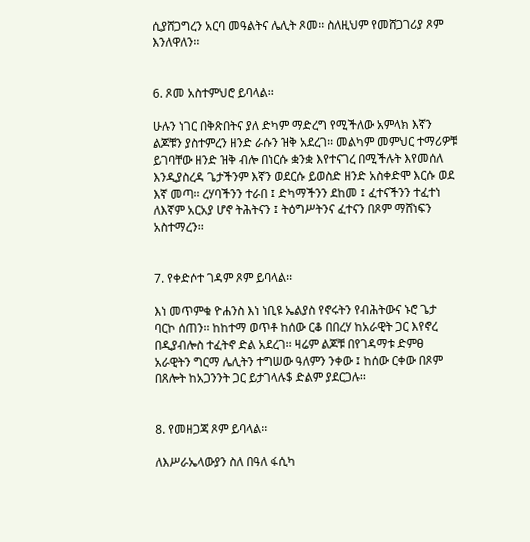ሲያሸጋግረን አርባ መዓልትና ሌሊት ጾመ፡፡ ስለዚህም የመሸጋገሪያ ጾም እንለዋለን፡፡


6. ጾመ አስተምህሮ ይባላል፡፡

ሁሉን ነገር በቅጽበትና ያለ ድካም ማድረግ የሚችለው አምላክ እኛን ልጆቹን ያስተምረን ዘንድ ራሱን ዝቅ አደረገ፡፡ መልካም መምህር ተማሪዎቹ ይገባቸው ዘንድ ዝቅ ብሎ በነርሱ ቋንቋ እየተናገረ በሚችሉት እየመሰለ እንዲያስረዳ ጌታችንም እኛን ወደርሱ ይወስድ ዘንድ አስቀድሞ እርሱ ወደ እኛ መጣ፡፡ ረሃባችንን ተራበ ፤ ድካማችንን ደከመ ፤ ፈተናችንን ተፈተነ ለእኛም አርአያ ሆኖ ትሕትናን ፤ ትዕግሥትንና ፈተናን በጾም ማሸነፍን አስተማረን፡፡


7. የቀድሶተ ገዳም ጾም ይባላል፡፡

እነ መጥምቁ ዮሐንስ እነ ነቢዩ ኤልያስ የኖሩትን የብሕትውና ኑሮ ጌታ ባርኮ ሰጠን፡፡ ከከተማ ወጥቶ ከሰው ርቆ በበረሃ ከአራዊት ጋር እየኖረ በዲያብሎስ ተፈትኖ ድል አደረገ፡፡ ዛሬም ልጆቹ በየገዳማቱ ድምፀ አራዊትን ግርማ ሌሊትን ተግሠው ዓለምን ንቀው ፤ ከሰው ርቀው በጾም በጸሎት ከአጋንንት ጋር ይታገላሉ$ ድልም ያደርጋሉ፡፡


8. የመዘጋጃ ጾም ይባላል፡፡

ለእሥራኤላውያን ስለ በዓለ ፋሲካ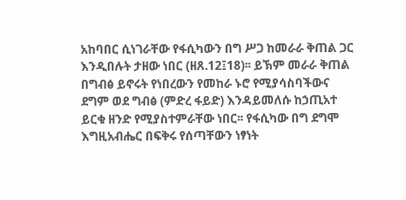አከባበር ሲነገራቸው የፋሲካውን በግ ሥጋ ከመራራ ቅጠል ጋር እንዲበሉት ታዘው ነበር (ዘጸ.12፤18)፡፡ ይኽም መራራ ቅጠል በግብፅ ይኖሩት የነበረውን የመከራ ኑሮ የሚያሳስባችውና ደግም ወደ ግብፅ (ምድረ ፋይድ) እንዳይመለሱ ከኃጢአተ ይርቁ ዘንድ የሚያስተምራቸው ነበር፡፡ የፋሲካው በግ ደግሞ እግዚአብሔር በፍቅሩ የሰጣቸውን ነፃነት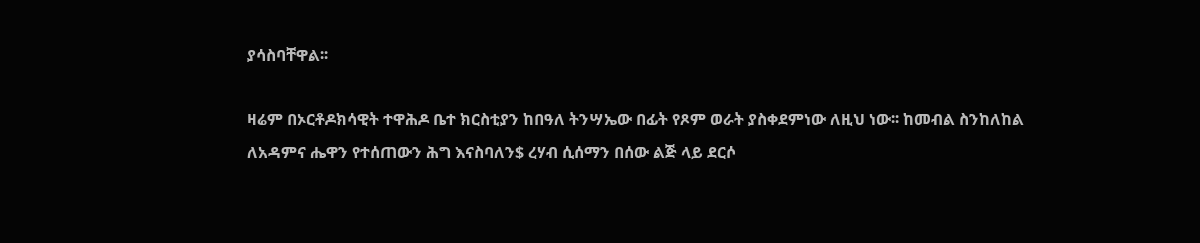ያሳስባቸዋል፡፡

ዛሬም በኦርቶዶክሳዊት ተዋሕዶ ቤተ ክርስቲያን ከበዓለ ትንሣኤው በፊት የጾም ወራት ያስቀደምነው ለዚህ ነው፡፡ ከመብል ስንከለከል ለአዳምና ሔዋን የተሰጠውን ሕግ እናስባለን$ ረሃብ ሲሰማን በሰው ልጅ ላይ ደርሶ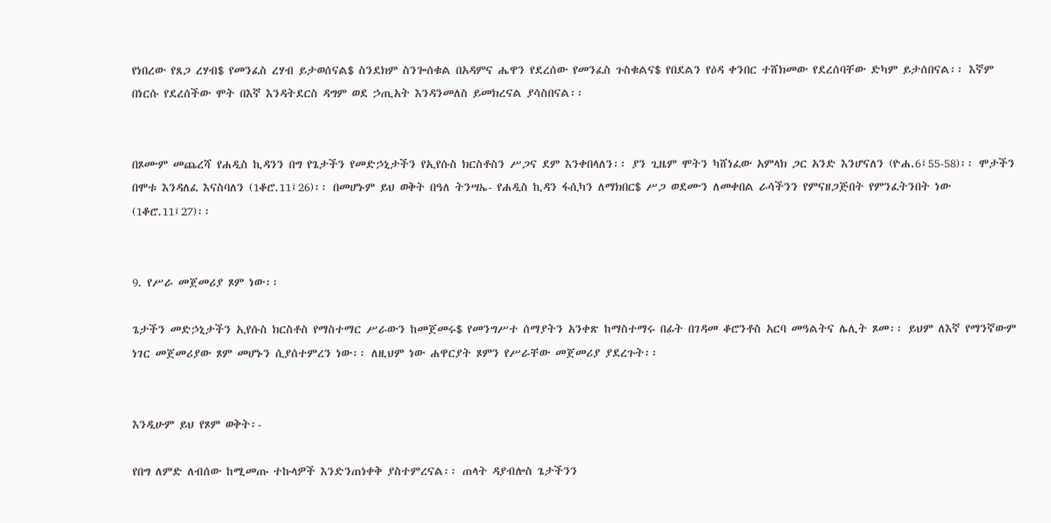የነበረው የጸጋ ረሃብ$ የመንፈስ ረሃብ ይታወሰናል$ ስንደክም ስንጐሰቁል በአዳምና ሔዋን የደረሰው የመንፈስ ጉስቁልና$ የበደልን የዕዳ ቀንበር ተሸክመው የደረሰባቸው ድካም ይታሰበናል፡፡ እኛም በነርሱ የደረሰችው ሞት በእኛ እንዳትደርስ ዳግም ወደ ኃጢአት እንዳንመለስ ይመክረናል ያሳስበናል፡፡


በጾሙም መጨረሻ የሐዲስ ኪዳንን በግ የጌታችን የመድኃኒታችን የኢየሱስ ክርስቶስን ሥጋና ደም እንቀበላለን፡፡ ያን ጊዜም ሞትን ካሸነፈው አምላክ ጋር አንድ እንሆናለን (ዮሐ.6፤55-58)፡፡ ሞታችን በሞቱ እንዳለፈ እናስባለን (1ቆሮ.11፤26)፡፡ በመሆኑም ይህ ወቅት በዓለ ትንሣኤ- የሐዲስ ኪዳን ፋሲካን ለማክበር$ ሥጋ ወደሙን ለመቀበል ራሳችንን የምናዘጋጅበት የምንፈትንበት ነው (1ቆሮ.11፤27)፡፡


9. የሥራ መጀመሪያ ጾም ነው፡፡

ጌታችን መድኃኒታችን ኢየሱስ ክርስቶስ የማስተማር ሥራውን ከመጀመሩ$ የመንግሥተ ሰማያትን አንቀጽ ከማስተማሩ በፊት በገዳመ ቆሮንቶስ አርባ መዓልትና ሌሊት ጾመ፡፡ ይህም ለእኛ የማንኛውም ነገር መጀመሪያው ጾም መሆኑን ሲያሰተምረን ነው፡፡ ለዚህም ነው ሐዋርያት ጾምን የሥራቸው መጀመሪያ ያደረጉት፡፡


እንዲሁም ይህ የጾም ወቅት፡-

የበግ ለምድ ለብሰው ከሚመጡ ተኩላዎች እንድንጠነቀቅ ያስተምረናል፡፡ ጠላት ዳያብሎስ ጌታችንን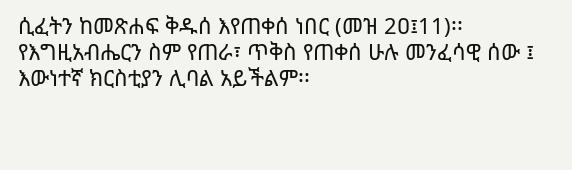ሲፈትን ከመጽሐፍ ቅዱሰ እየጠቀሰ ነበር (መዝ 2ዐ፤11)፡፡ የእግዚአብሔርን ስም የጠራ፣ ጥቅስ የጠቀሰ ሁሉ መንፈሳዊ ሰው ፤ እውነተኛ ክርስቲያን ሊባል አይችልም፡፡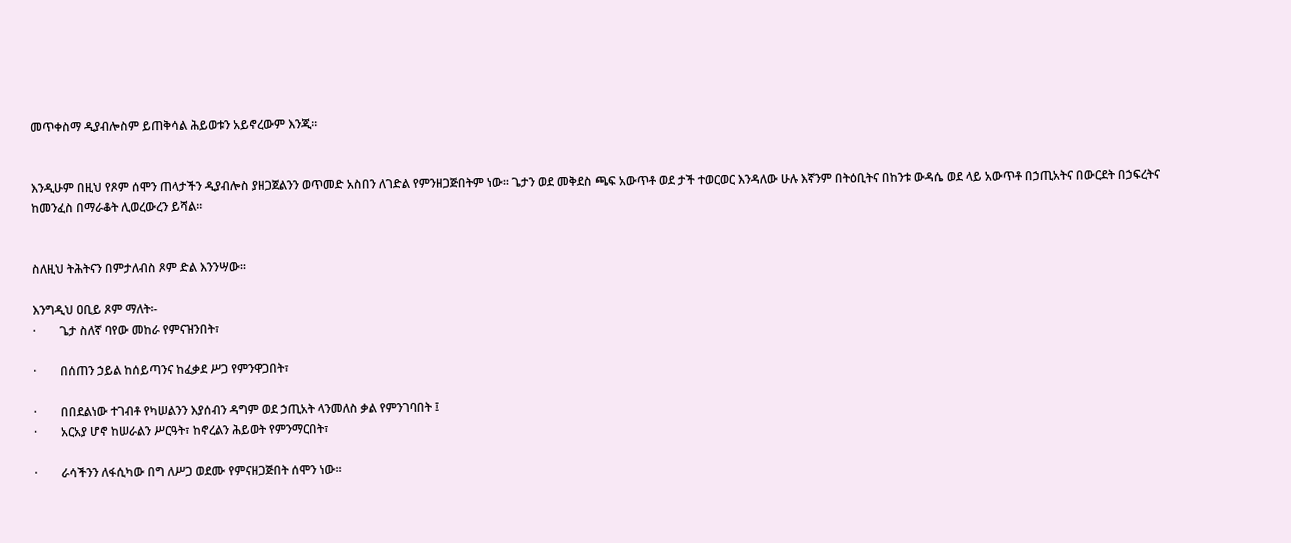መጥቀስማ ዲያብሎስም ይጠቅሳል ሕይወቱን አይኖረውም እንጂ፡፡


እንዲሁም በዚህ የጾም ሰሞን ጠላታችን ዲያብሎስ ያዘጋጀልንን ወጥመድ አስበን ለገድል የምንዘጋጅበትም ነው፡፡ ጌታን ወደ መቅደስ ጫፍ አውጥቶ ወደ ታች ተወርወር እንዳለው ሁሉ እኛንም በትዕቢትና በከንቱ ውዳሴ ወደ ላይ አውጥቶ በኃጢአትና በውርደት በኃፍረትና ከመንፈስ በማራቆት ሊወረውረን ይሻል፡፡


ስለዚህ ትሕትናን በምታለብስ ጾም ድል እንንሣው፡፡

እንግዲህ ዐቢይ ጾም ማለት፡-
·        ጌታ ስለኛ ባየው መከራ የምናዝንበት፣

·        በሰጠን ኃይል ከሰይጣንና ከፈቃደ ሥጋ የምንዋጋበት፣

·        በበደልነው ተገብቶ የካሠልንን እያሰብን ዳግም ወደ ኃጢአት ላንመለስ ቃል የምንገባበት ፤
·        አርአያ ሆኖ ከሠራልን ሥርዓት፣ ከኖረልን ሕይወት የምንማርበት፣

·        ራሳችንን ለፋሲካው በግ ለሥጋ ወደሙ የምናዘጋጅበት ሰሞን ነው፡፡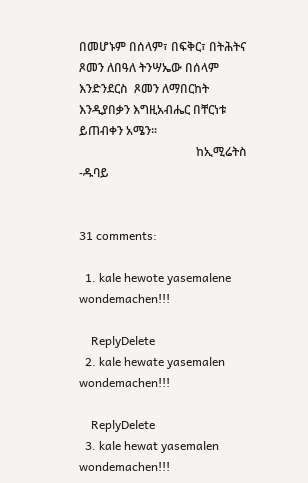በመሆኑም በሰላም፣ በፍቅር፣ በትሕትና ጾመን ለበዓለ ትንሣኤው በሰላም እንድንደርስ  ጾመን ለማበርከት እንዲያበቃን እግዚአብሔር በቸርነቱ ይጠብቀን አሜን፡፡
                                       ከኢሚሬትስ -ዱባይ


31 comments:

  1. kale hewote yasemalene wondemachen!!!

    ReplyDelete
  2. kale hewate yasemalen wondemachen!!!

    ReplyDelete
  3. kale hewat yasemalen wondemachen!!!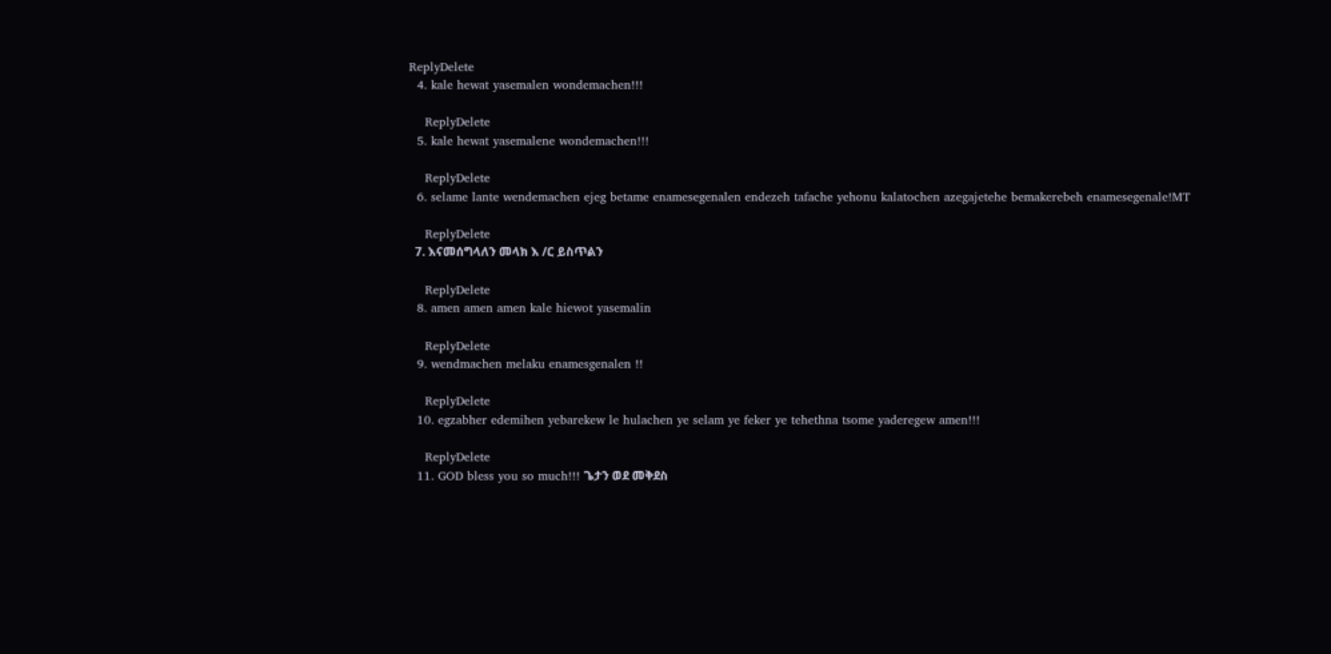ReplyDelete
  4. kale hewat yasemalen wondemachen!!!

    ReplyDelete
  5. kale hewat yasemalene wondemachen!!!

    ReplyDelete
  6. selame lante wendemachen ejeg betame enamesegenalen endezeh tafache yehonu kalatochen azegajetehe bemakerebeh enamesegenale!MT

    ReplyDelete
  7. እናመሰግላለን መላክ እ /ር ይስጥልን

    ReplyDelete
  8. amen amen amen kale hiewot yasemalin

    ReplyDelete
  9. wendmachen melaku enamesgenalen !!

    ReplyDelete
  10. egzabher edemihen yebarekew le hulachen ye selam ye feker ye tehethna tsome yaderegew amen!!!

    ReplyDelete
  11. GOD bless you so much!!! ጌታን ወደ መቅደስ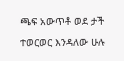ጫፍ አውጥቶ ወደ ታች ተወርወር እንዳለው ሁሉ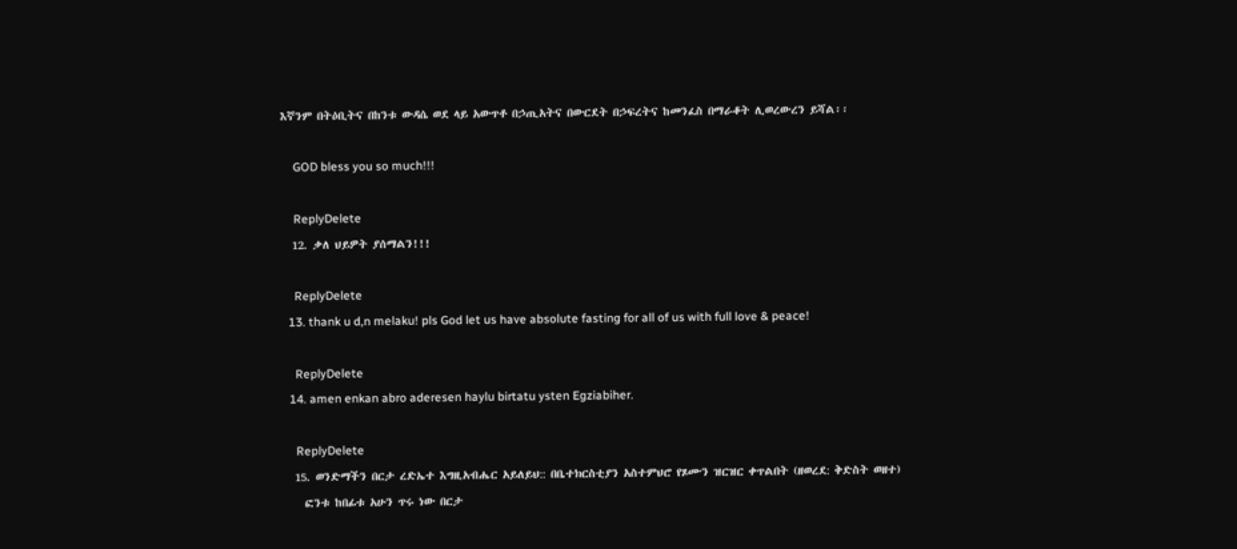እኛንም በትዕቢትና በከንቱ ውዳሴ ወደ ላይ አውጥቶ በኃጢአትና በውርደት በኃፍረትና ከመንፈስ በማራቆት ሊወረውረን ይሻል፡፡

    GOD bless you so much!!!

    ReplyDelete
  12. ቃለ ህይዎት ያሰማልን!!!

    ReplyDelete
  13. thank u d,n melaku! pls God let us have absolute fasting for all of us with full love & peace!

    ReplyDelete
  14. amen enkan abro aderesen haylu birtatu ysten Egziabiher.

    ReplyDelete
  15. ወንድማችን በርታ ረድኤተ እግዚአብሔር አይለይህ:: በቤተክርስቲያን አስተምህሮ የጾሙን ዝርዝር ቀጥልበት (ዘወረደ: ቅድስት ወዘተ)
    ፎንቱ ከበፊቱ አሁን ጥሩ ነው በርታ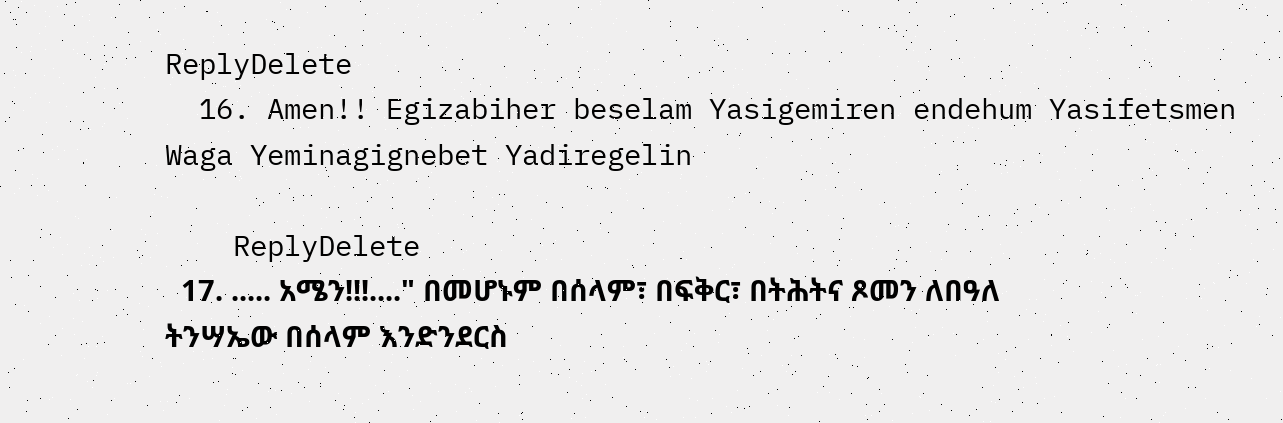ReplyDelete
  16. Amen!! Egizabiher beselam Yasigemiren endehum Yasifetsmen Waga Yeminagignebet Yadiregelin

    ReplyDelete
  17. ..... አሜን!!!...." በመሆኑም በሰላም፣ በፍቅር፣ በትሕትና ጾመን ለበዓለ ትንሣኤው በሰላም እንድንደርስ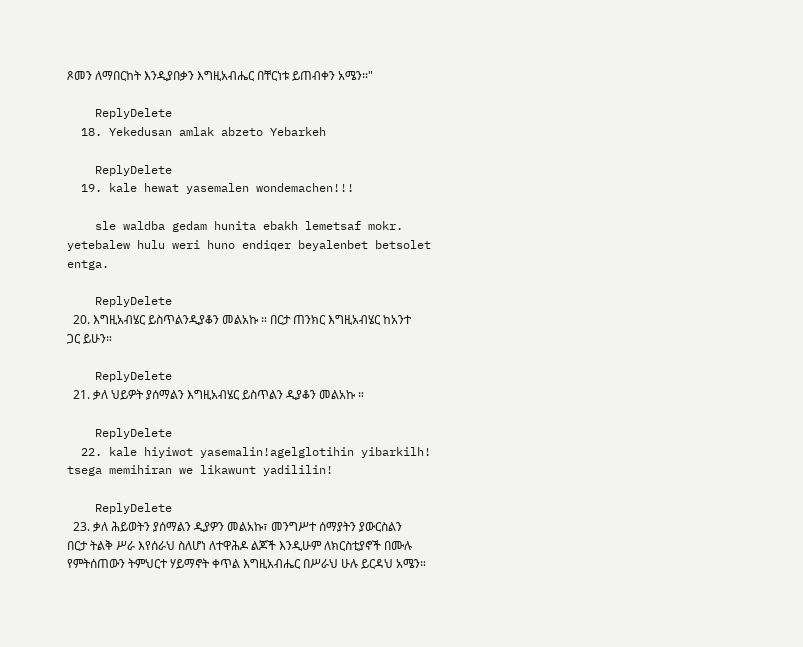ጾመን ለማበርከት እንዲያበቃን እግዚአብሔር በቸርነቱ ይጠብቀን አሜን፡፡"

    ReplyDelete
  18. Yekedusan amlak abzeto Yebarkeh

    ReplyDelete
  19. kale hewat yasemalen wondemachen!!!

    sle waldba gedam hunita ebakh lemetsaf mokr. yetebalew hulu weri huno endiqer beyalenbet betsolet entga.

    ReplyDelete
  20. እግዚአብሄር ይስጥልንዲያቆን መልአኩ ። በርታ ጠንክር እግዚአብሄር ከአንተ ጋር ይሁን።

    ReplyDelete
  21. ቃለ ህይዎት ያሰማልን እግዚአብሄር ይስጥልን ዲያቆን መልአኩ ።

    ReplyDelete
  22. kale hiyiwot yasemalin!agelglotihin yibarkilh! tsega memihiran we likawunt yadililin!

    ReplyDelete
  23. ቃለ ሕይወትን ያሰማልን ዲያዎን መልአኩ፣ መንግሥተ ሰማያትን ያውርስልን በርታ ትልቅ ሥራ እየሰራህ ስለሆነ ለተዋሕዶ ልጆች እንዲሁም ለክርስቲያኖች በሙሉ የምትሰጠውን ትምህርተ ሃይማኖት ቀጥል እግዚአብሔር በሥራህ ሁሉ ይርዳህ አሜን።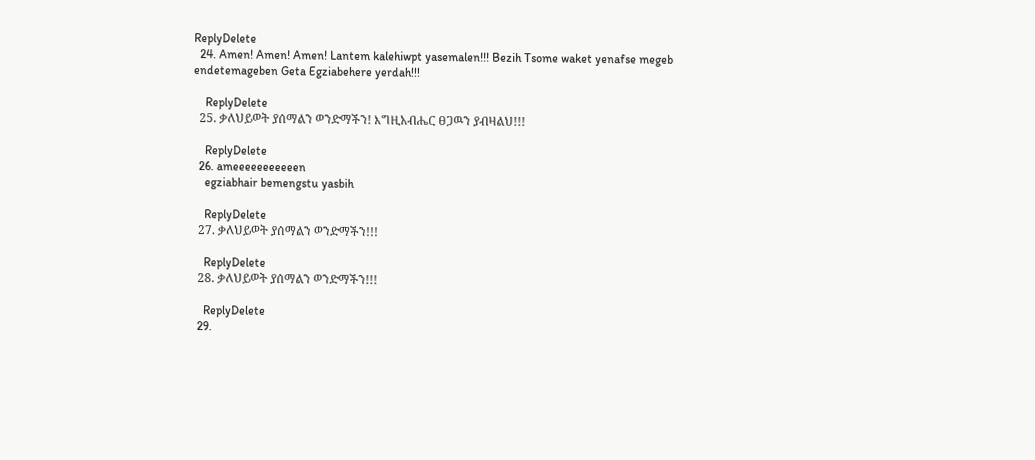ReplyDelete
  24. Amen! Amen! Amen! Lantem kalehiwpt yasemalen!!! Bezih Tsome waket yenafse megeb endetemageben Geta Egziabehere yerdah!!!

    ReplyDelete
  25. ቃለህይወት ያሰማልን ወንድማችን! እግዚአብሔር ፀጋዉን ያብዛልህ!!!

    ReplyDelete
  26. ameeeeeeeeeeen
    egziabhair bemengstu yasbih

    ReplyDelete
  27. ቃለህይወት ያሰማልን ወንድማችን!!!

    ReplyDelete
  28. ቃለህይወት ያሰማልን ወንድማችን!!!

    ReplyDelete
  29.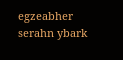egzeabher serahn ybark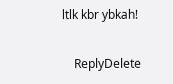ltlk kbr ybkah!

    ReplyDelete